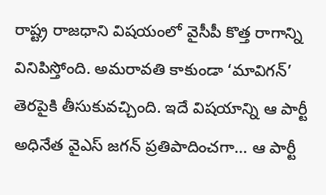రాష్ట్ర రాజధాని విషయంలో వైసీపీ కొత్త రాగాన్ని వినిపిస్తోంది. అమరావతి కాకుండా ‘మావిగన్’ తెరపైకి తీసుకువచ్చింది. ఇదే విషయాన్ని ఆ పార్టీ అధినేత వైఎస్ జగన్ ప్రతిపాదించగా… ఆ పార్టీ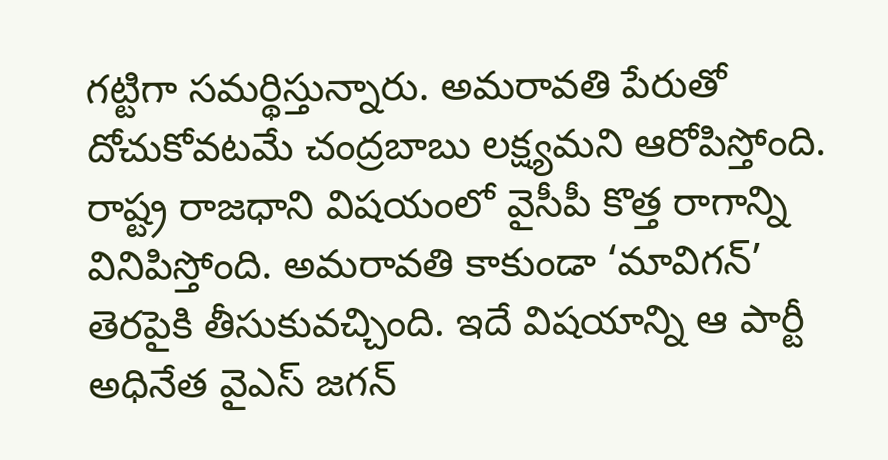గట్టిగా సమర్థిస్తున్నారు. అమరావతి పేరుతో దోచుకోవటమే చంద్రబాబు లక్ష్యమని ఆరోపిస్తోంది.
రాష్ట్ర రాజధాని విషయంలో వైసీపీ కొత్త రాగాన్ని వినిపిస్తోంది. అమరావతి కాకుండా ‘మావిగన్’ తెరపైకి తీసుకువచ్చింది. ఇదే విషయాన్ని ఆ పార్టీ అధినేత వైఎస్ జగన్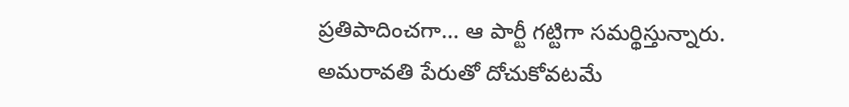ప్రతిపాదించగా… ఆ పార్టీ గట్టిగా సమర్థిస్తున్నారు. అమరావతి పేరుతో దోచుకోవటమే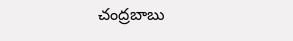చంద్రబాబు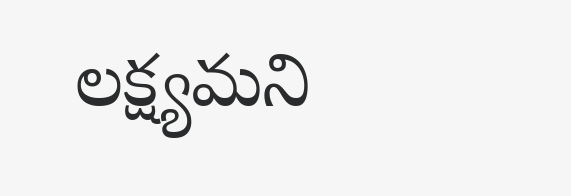లక్ష్యమని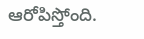ఆరోపిస్తోంది.